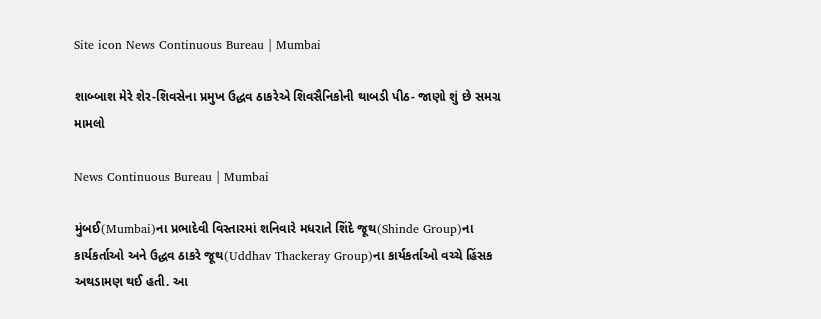Site icon News Continuous Bureau | Mumbai

શાબ્બાશ મેરે શેર-શિવસેના પ્રમુખ ઉદ્ધવ ઠાકરેએ શિવસૈનિકોની થાબડી પીઠ- જાણો શું છે સમગ્ર મામલો

News Continuous Bureau | Mumbai

મુંબઈ(Mumbai)ના પ્રભાદેવી વિસ્તારમાં શનિવારે મધરાતે શિંદે જૂથ(Shinde Group)ના કાર્યકર્તાઓ અને ઉદ્ધવ ઠાકરે જૂથ(Uddhav Thackeray Group)ના કાર્યકર્તાઓ વચ્ચે હિંસક અથડામણ થઈ હતી. આ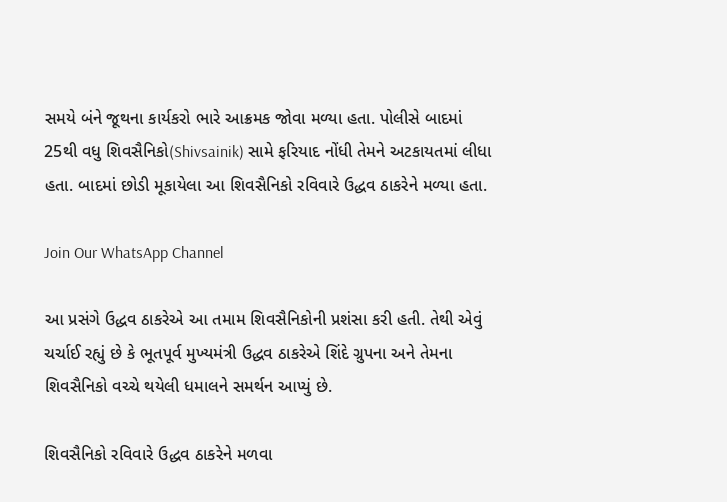સમયે બંને જૂથના કાર્યકરો ભારે આક્રમક જોવા મળ્યા હતા. પોલીસે બાદમાં 25થી વધુ શિવસૈનિકો(Shivsainik) સામે ફરિયાદ નોંધી તેમને અટકાયતમાં લીધા હતા. બાદમાં છોડી મૂકાયેલા આ શિવસૈનિકો રવિવારે ઉદ્ધવ ઠાકરેને મળ્યા હતા.

Join Our WhatsApp Channel

આ પ્રસંગે ઉદ્ધવ ઠાકરેએ આ તમામ શિવસૈનિકોની પ્રશંસા કરી હતી. તેથી એવું ચર્ચાઈ રહ્યું છે કે ભૂતપૂર્વ મુખ્યમંત્રી ઉદ્ધવ ઠાકરેએ શિંદે ગ્રુપના અને તેમના શિવસૈનિકો વચ્ચે થયેલી ધમાલને સમર્થન આપ્યું છે.

શિવસૈનિકો રવિવારે ઉદ્ધવ ઠાકરેને મળવા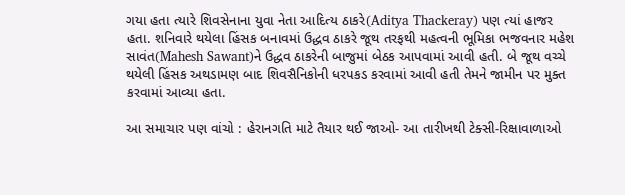ગયા હતા ત્યારે શિવસેનાના યુવા નેતા આદિત્ય ઠાકરે(Aditya Thackeray) પણ ત્યાં હાજર હતા. શનિવારે થયેલા હિંસક બનાવમાં ઉદ્ધવ ઠાકરે જૂથ તરફથી મહત્વની ભૂમિકા ભજવનાર મહેશ સાવંત(Mahesh Sawant)ને ઉદ્ધવ ઠાકરેની બાજુમાં બેઠક આપવામાં આવી હતી. બે જૂથ વચ્ચે થયેલી હિંસક અથડામણ બાદ શિવસૈનિકોની ધરપકડ કરવામાં આવી હતી તેમને જામીન પર મુક્ત કરવામાં આવ્યા હતા.

આ સમાચાર પણ વાંચો : હેરાનગતિ માટે તૈયાર થઈ જાઓ- આ તારીખથી ટેક્સી-રિક્ષાવાળાઓ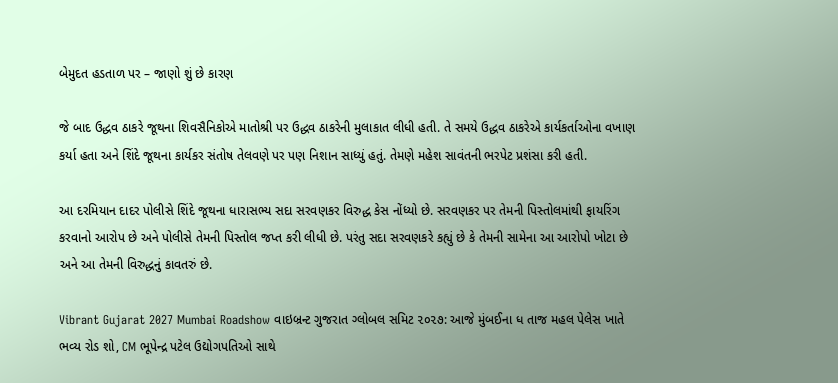બેમુદત હડતાળ પર – જાણો શું છે કારણ

જે બાદ ઉદ્ધવ ઠાકરે જૂથના શિવસૈનિકોએ માતોશ્રી પર ઉદ્ધવ ઠાકરેની મુલાકાત લીધી હતી. તે સમયે ઉદ્ધવ ઠાકરેએ કાર્યકર્તાઓના વખાણ કર્યા હતા અને શિંદે જૂથના કાર્યકર સંતોષ તેલવણે પર પણ નિશાન સાધ્યું હતું. તેમણે મહેશ સાવંતની ભરપેટ પ્રશંસા કરી હતી.

આ દરમિયાન દાદર પોલીસે શિંદે જૂથના ધારાસભ્ય સદા સરવણકર વિરુદ્ધ કેસ નોંધ્યો છે. સરવણકર પર તેમની પિસ્તોલમાંથી ફાયરિંગ કરવાનો આરોપ છે અને પોલીસે તેમની પિસ્તોલ જપ્ત કરી લીધી છે. પરંતુ સદા સરવણકરે કહ્યું છે કે તેમની સામેના આ આરોપો ખોટા છે અને આ તેમની વિરુદ્ધનું કાવતરું છે.

Vibrant Gujarat 2027 Mumbai Roadshow વાઇબ્રન્ટ ગુજરાત ગ્લોબલ સમિટ ૨૦૨૭: આજે મુંબઈના ધ તાજ મહલ પેલેસ ખાતે ભવ્ય રોડ શો, CM ભૂપેન્દ્ર પટેલ ઉદ્યોગપતિઓ સાથે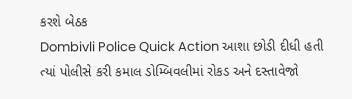કરશે બેઠક
Dombivli Police Quick Action આશા છોડી દીધી હતી ત્યાં પોલીસે કરી કમાલ ડોમ્બિવલીમાં રોકડ અને દસ્તાવેજો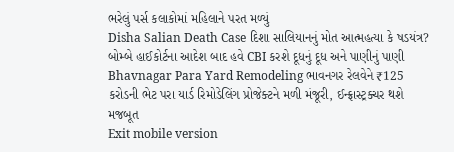ભરેલું પર્સ કલાકોમાં મહિલાને પરત મળ્યું
Disha Salian Death Case દિશા સાલિયાનનું મોત આત્મહત્યા કે ષડયંત્ર? બોમ્બે હાઈકોર્ટના આદેશ બાદ હવે CBI કરશે દૂધનું દૂધ અને પાણીનું પાણી
Bhavnagar Para Yard Remodeling ભાવનગર રેલવેને ₹125 કરોડની ભેટ પરા યાર્ડ રિમોડેલિંગ પ્રોજેક્ટને મળી મંજૂરી, ઈન્ફ્રાસ્ટ્રક્ચર થશે મજબૂત
Exit mobile version